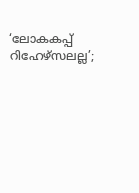‘ലോകകപ്പ് റിഹേഴ്സലല്ല’;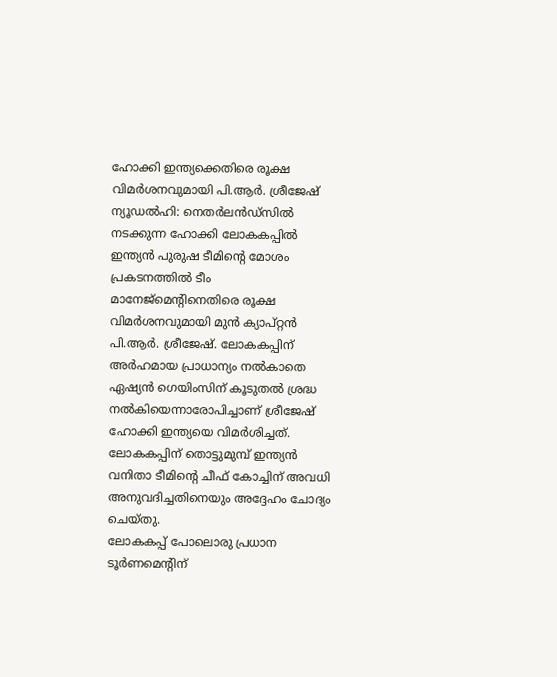ഹോക്കി ഇന്ത്യക്കെതിരെ രൂക്ഷ വിമർശനവുമായി പി.ആർ. ശ്രീജേഷ്
ന്യൂഡൽഹി: നെതർലൻഡ്സിൽ നടക്കുന്ന ഹോക്കി ലോകകപ്പിൽ ഇന്ത്യൻ പുരുഷ ടീമിന്റെ മോശം പ്രകടനത്തിൽ ടീം മാനേജ്മെന്റിനെതിരെ രൂക്ഷ വിമർശനവുമായി മുൻ ക്യാപ്റ്റൻ പി.ആർ. ശ്രീജേഷ്. ലോകകപ്പിന് അർഹമായ പ്രാധാന്യം നൽകാതെ ഏഷ്യൻ ഗെയിംസിന് കൂടുതൽ ശ്രദ്ധ നൽകിയെന്നാരോപിച്ചാണ് ശ്രീജേഷ് ഹോക്കി ഇന്ത്യയെ വിമർശിച്ചത്. ലോകകപ്പിന് തൊട്ടുമുമ്പ് ഇന്ത്യൻ വനിതാ ടീമിന്റെ ചീഫ് കോച്ചിന് അവധി അനുവദിച്ചതിനെയും അദ്ദേഹം ചോദ്യം ചെയ്തു.
ലോകകപ്പ് പോലൊരു പ്രധാന ടൂർണമെന്റിന്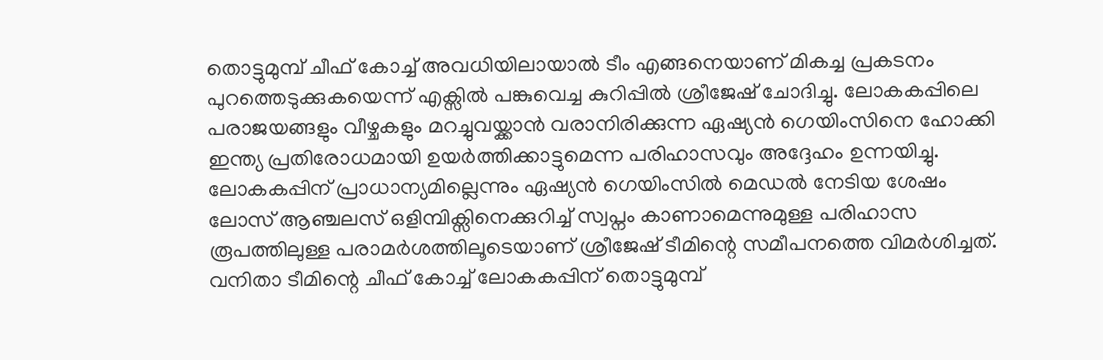തൊട്ടുമുമ്പ് ചീഫ് കോച്ച് അവധിയിലായാൽ ടീം എങ്ങനെയാണ് മികച്ച പ്രകടനം പുറത്തെടുക്കുകയെന്ന് എക്സിൽ പങ്കുവെച്ച കുറിപ്പിൽ ശ്രീജേഷ് ചോദിച്ചു. ലോകകപ്പിലെ പരാജയങ്ങളും വീഴ്ചകളും മറച്ചുവയ്ക്കാൻ വരാനിരിക്കുന്ന ഏഷ്യൻ ഗെയിംസിനെ ഹോക്കി ഇന്ത്യ പ്രതിരോധമായി ഉയർത്തിക്കാട്ടുമെന്ന പരിഹാസവും അദ്ദേഹം ഉന്നയിച്ചു.
ലോകകപ്പിന് പ്രാധാന്യമില്ലെന്നും ഏഷ്യൻ ഗെയിംസിൽ മെഡൽ നേടിയ ശേഷം ലോസ് ആഞ്ചലസ് ഒളിമ്പിക്സിനെക്കുറിച്ച് സ്വപ്നം കാണാമെന്നുമുള്ള പരിഹാസ രൂപത്തിലുള്ള പരാമർശത്തിലൂടെയാണ് ശ്രീജേഷ് ടീമിന്റെ സമീപനത്തെ വിമർശിച്ചത്.
വനിതാ ടീമിന്റെ ചീഫ് കോച്ച് ലോകകപ്പിന് തൊട്ടുമുമ്പ്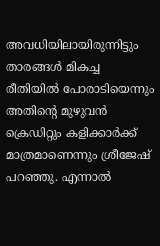അവധിയിലായിരുന്നിട്ടും താരങ്ങൾ മികച്ച രീതിയിൽ പോരാടിയെന്നും അതിന്റെ മുഴുവൻ ക്രെഡിറ്റും കളിക്കാർക്ക് മാത്രമാണെന്നും ശ്രീജേഷ് പറഞ്ഞു. എന്നാൽ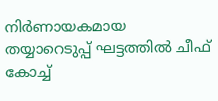നിർണായകമായ തയ്യാറെടുപ്പ് ഘട്ടത്തിൽ ചീഫ് കോച്ച്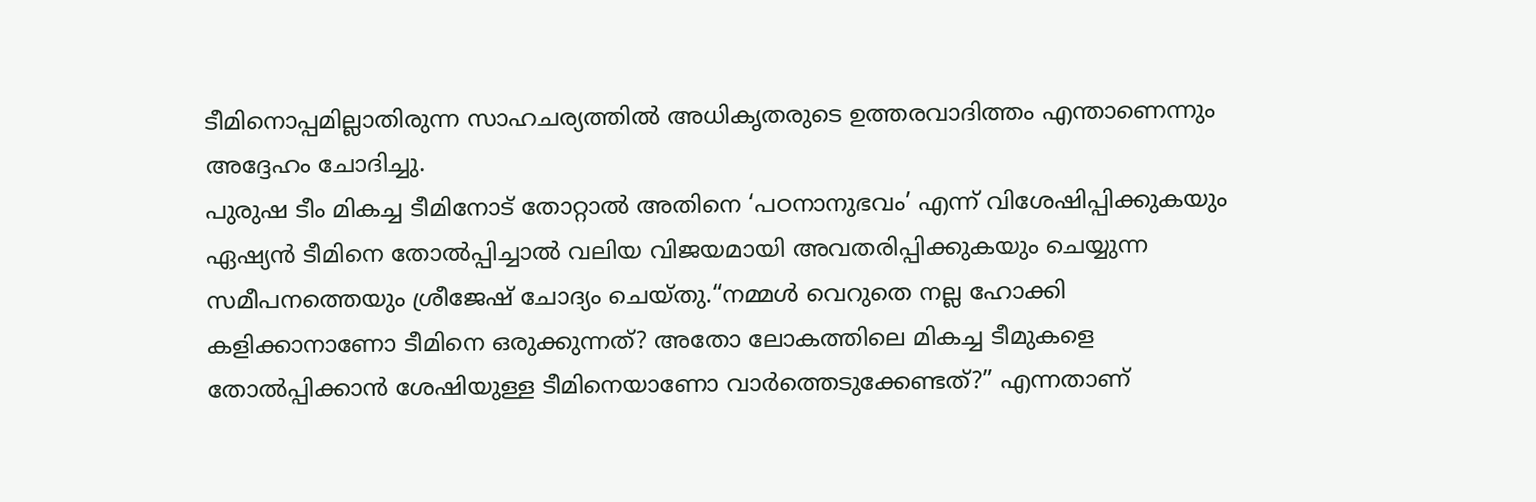ടീമിനൊപ്പമില്ലാതിരുന്ന സാഹചര്യത്തിൽ അധികൃതരുടെ ഉത്തരവാദിത്തം എന്താണെന്നും അദ്ദേഹം ചോദിച്ചു.
പുരുഷ ടീം മികച്ച ടീമിനോട് തോറ്റാൽ അതിനെ ‘പഠനാനുഭവം’ എന്ന് വിശേഷിപ്പിക്കുകയും ഏഷ്യൻ ടീമിനെ തോൽപ്പിച്ചാൽ വലിയ വിജയമായി അവതരിപ്പിക്കുകയും ചെയ്യുന്ന സമീപനത്തെയും ശ്രീജേഷ് ചോദ്യം ചെയ്തു.“നമ്മൾ വെറുതെ നല്ല ഹോക്കി കളിക്കാനാണോ ടീമിനെ ഒരുക്കുന്നത്? അതോ ലോകത്തിലെ മികച്ച ടീമുകളെ തോൽപ്പിക്കാൻ ശേഷിയുള്ള ടീമിനെയാണോ വാർത്തെടുക്കേണ്ടത്?” എന്നതാണ്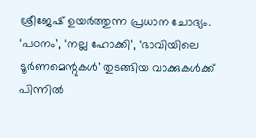ശ്രീജേഷ് ഉയർത്തുന്ന പ്രധാന ചോദ്യം.
‘പഠനം’, ‘നല്ല ഹോക്കി’, ‘ഭാവിയിലെ ടൂർണമെന്റുകൾ’ തുടങ്ങിയ വാക്കുകൾക്ക് പിന്നിൽ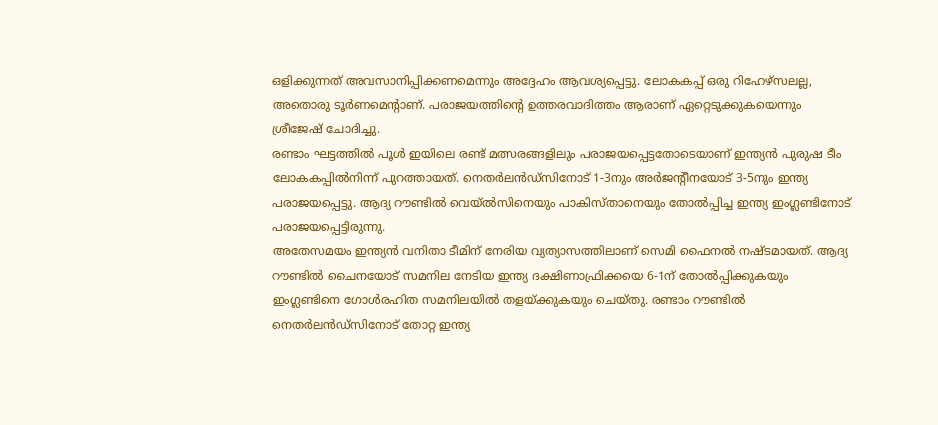ഒളിക്കുന്നത് അവസാനിപ്പിക്കണമെന്നും അദ്ദേഹം ആവശ്യപ്പെട്ടു. ലോകകപ്പ് ഒരു റിഹേഴ്സലല്ല, അതൊരു ടൂർണമെന്റാണ്. പരാജയത്തിന്റെ ഉത്തരവാദിത്തം ആരാണ് ഏറ്റെടുക്കുകയെന്നും ശ്രീജേഷ് ചോദിച്ചു.
രണ്ടാം ഘട്ടത്തിൽ പൂൾ ഇയിലെ രണ്ട് മത്സരങ്ങളിലും പരാജയപ്പെട്ടതോടെയാണ് ഇന്ത്യൻ പുരുഷ ടീം ലോകകപ്പിൽനിന്ന് പുറത്തായത്. നെതർലൻഡ്സിനോട് 1-3നും അർജന്റീനയോട് 3-5നും ഇന്ത്യ പരാജയപ്പെട്ടു. ആദ്യ റൗണ്ടിൽ വെയ്ൽസിനെയും പാകിസ്താനെയും തോൽപ്പിച്ച ഇന്ത്യ ഇംഗ്ലണ്ടിനോട് പരാജയപ്പെട്ടിരുന്നു.
അതേസമയം ഇന്ത്യൻ വനിതാ ടീമിന് നേരിയ വ്യത്യാസത്തിലാണ് സെമി ഫൈനൽ നഷ്ടമായത്. ആദ്യ റൗണ്ടിൽ ചൈനയോട് സമനില നേടിയ ഇന്ത്യ ദക്ഷിണാഫ്രിക്കയെ 6-1ന് തോൽപ്പിക്കുകയും ഇംഗ്ലണ്ടിനെ ഗോൾരഹിത സമനിലയിൽ തളയ്ക്കുകയും ചെയ്തു. രണ്ടാം റൗണ്ടിൽ നെതർലൻഡ്സിനോട് തോറ്റ ഇന്ത്യ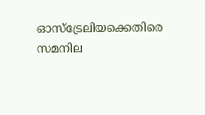ഓസ്ട്രേലിയക്കെതിരെ സമനില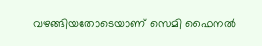വഴങ്ങിയതോടെയാണ് സെമി ഫൈനൽ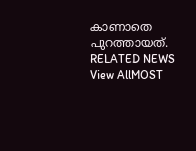കാണാതെ പുറത്തായത്.
RELATED NEWS
View AllMOST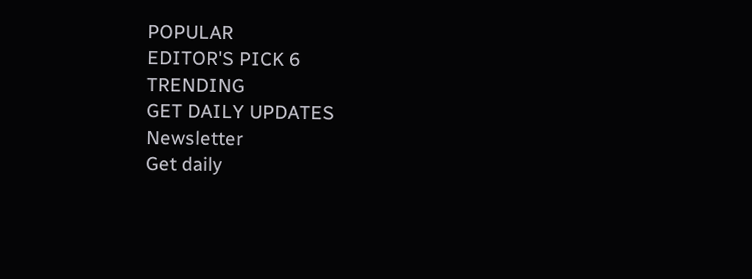POPULAR
EDITOR'S PICK 6
TRENDING
GET DAILY UPDATES
Newsletter
Get daily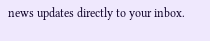news updates directly to your inbox.